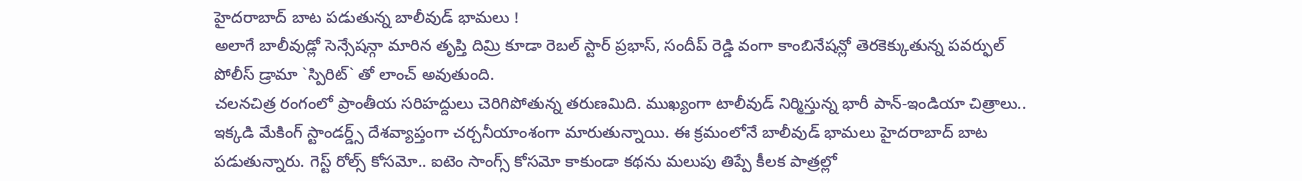హైదరాబాద్ బాట పడుతున్న బాలీవుడ్ భామలు !
అలాగే బాలీవుడ్లో సెన్సేషన్గా మారిన తృప్తి దిమ్రి కూడా రెబల్ స్టార్ ప్రభాస్, సందీప్ రెడ్డి వంగా కాంబినేషన్లో తెరకెక్కుతున్న పవర్ఫుల్ పోలీస్ డ్రామా `స్పిరిట్` తో లాంచ్ అవుతుంది.
చలనచిత్ర రంగంలో ప్రాంతీయ సరిహద్దులు చెరిగిపోతున్న తరుణమిది. ముఖ్యంగా టాలీవుడ్ నిర్మిస్తున్న భారీ పాన్-ఇండియా చిత్రాలు.. ఇక్కడి మేకింగ్ స్టాండర్డ్స్ దేశవ్యాప్తంగా చర్చనీయాంశంగా మారుతున్నాయి. ఈ క్రమంలోనే బాలీవుడ్ భామలు హైదరాబాద్ బాట పడుతున్నారు. గెస్ట్ రోల్స్ కోసమో.. ఐటెం సాంగ్స్ కోసమో కాకుండా కథను మలుపు తిప్పే కీలక పాత్రల్లో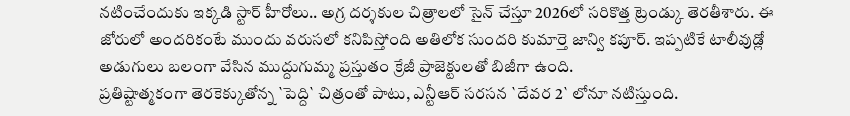నటించేందుకు ఇక్కడి స్టార్ హీరోలు.. అగ్ర దర్శకుల చిత్రాలలో సైన్ చేస్తూ 2026లో సరికొత్త ట్రెండ్కు తెరతీశారు. ఈ జోరులో అందరికంటే ముందు వరుసలో కనిపిస్తోంది అతిలోక సుందరి కుమార్తె జాన్వి కపూర్. ఇప్పటికే టాలీవుడ్లో అడుగులు బలంగా వేసిన ముద్దుగుమ్మ ప్రస్తుతం క్రేజీ ప్రాజెక్టులతో బిజీగా ఉంది.
ప్రతిష్టాత్మకంగా తెరకెక్కుతోన్న `పెద్ది` చిత్రంతో పాటు, ఎన్టీఆర్ సరసన `దేవర 2` లోనూ నటిస్తుంది.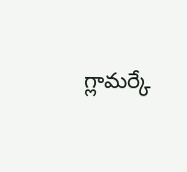గ్లామర్కే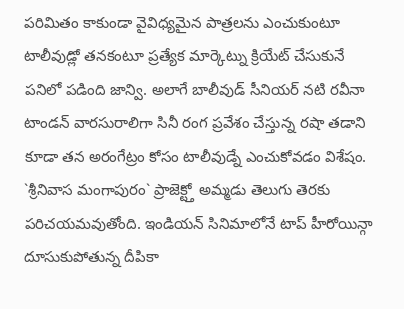పరిమితం కాకుండా వైవిధ్యమైన పాత్రలను ఎంచుకుంటూ టాలీవుడ్లో తనకంటూ ప్రత్యేక మార్కెట్ను క్రియేట్ చేసుకునే పనిలో పడింది జాన్వి. అలాగే బాలీవుడ్ సీనియర్ నటి రవీనా టాండన్ వారసురాలిగా సినీ రంగ ప్రవేశం చేస్తున్న రషా తడాని కూడా తన అరంగేట్రం కోసం టాలీవుడ్నే ఎంచుకోవడం విశేషం. `శ్రీనివాస మంగాపురం` ప్రాజెక్ట్తో అమ్మడు తెలుగు తెరకు పరిచయమవుతోంది. ఇండియన్ సినిమాలోనే టాప్ హీరోయిన్గా దూసుకుపోతున్న దీపికా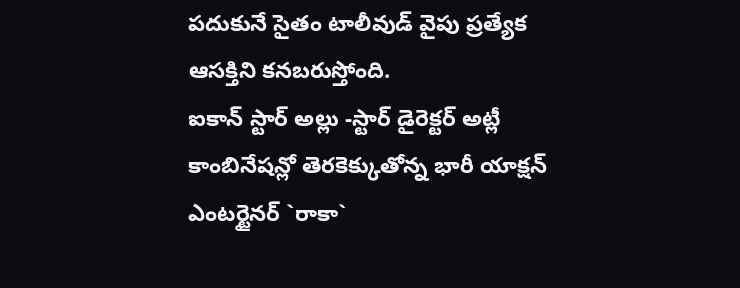పదుకునే సైతం టాలీవుడ్ వైపు ప్రత్యేక ఆసక్తిని కనబరుస్తోంది.
ఐకాన్ స్టార్ అల్లు -స్టార్ డైరెక్టర్ అట్లీ కాంబినేషన్లో తెరకెక్కుతోన్న భారీ యాక్షన్ ఎంటర్టైనర్ `రాకా`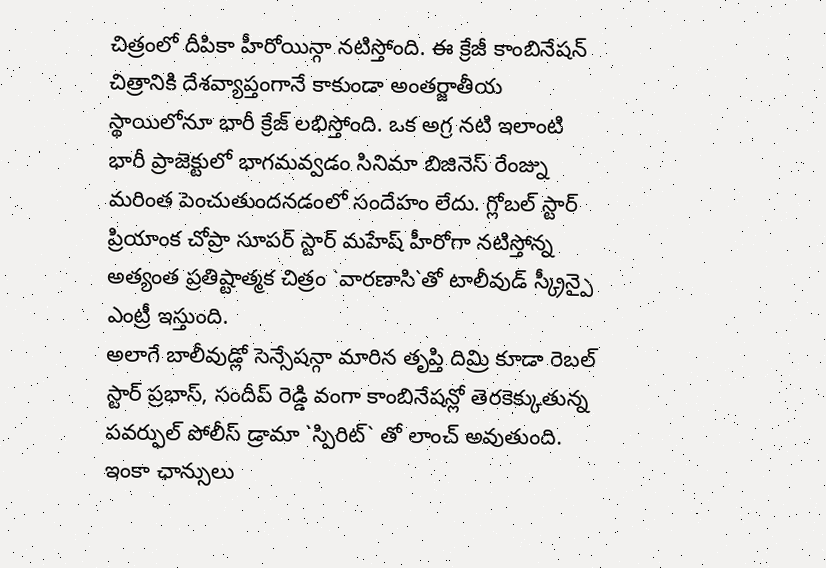చిత్రంలో దీపికా హీరోయిన్గా నటిస్తోంది. ఈ క్రేజీ కాంబినేషన్ చిత్రానికి దేశవ్యాప్తంగానే కాకుండా అంతర్జాతీయ స్థాయిలోనూ భారీ క్రేజ్ లభిస్తోంది. ఒక అగ్ర నటి ఇలాంటి భారీ ప్రాజెక్టులో భాగమవ్వడం సినిమా బిజినెస్ రేంజ్ను మరింత పెంచుతుందనడంలో సందేహం లేదు. గ్లోబల్ స్టార్ ప్రియాంక చోప్రా సూపర్ స్టార్ మహేష్ హీరోగా నటిస్తోన్న అత్యంత ప్రతిష్టాత్మక చిత్రం `వారణాసి`తో టాలీవుడ్ స్క్రీన్పై ఎంట్రీ ఇస్తుంది.
అలాగే బాలీవుడ్లో సెన్సేషన్గా మారిన తృప్తి దిమ్రి కూడా రెబల్ స్టార్ ప్రభాస్, సందీప్ రెడ్డి వంగా కాంబినేషన్లో తెరకెక్కుతున్న పవర్ఫుల్ పోలీస్ డ్రామా `స్పిరిట్` తో లాంచ్ అవుతుంది. ఇంకా ఛాన్సులు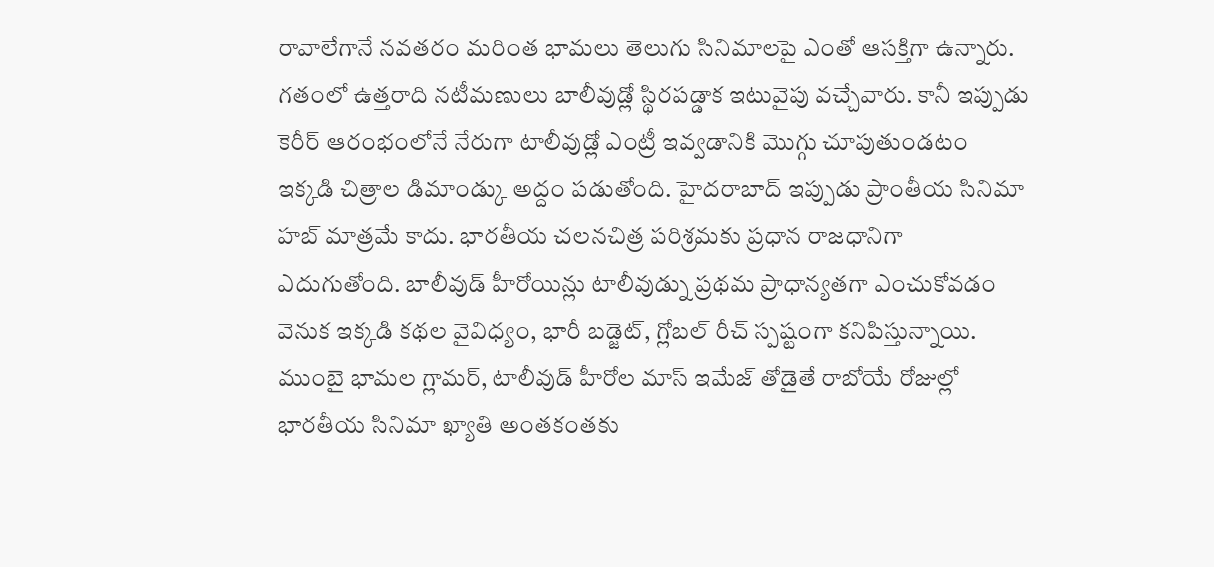రావాలేగానే నవతరం మరింత భామలు తెలుగు సినిమాలపై ఎంతో ఆసక్తిగా ఉన్నారు. గతంలో ఉత్తరాది నటీమణులు బాలీవుడ్లో స్థిరపడ్డాక ఇటువైపు వచ్చేవారు. కానీ ఇప్పుడు కెరీర్ ఆరంభంలోనే నేరుగా టాలీవుడ్లో ఎంట్రీ ఇవ్వడానికి మొగ్గు చూపుతుండటం ఇక్కడి చిత్రాల డిమాండ్కు అద్దం పడుతోంది. హైదరాబాద్ ఇప్పుడు ప్రాంతీయ సినిమా హబ్ మాత్రమే కాదు. భారతీయ చలనచిత్ర పరిశ్రమకు ప్రధాన రాజధానిగా ఎదుగుతోంది. బాలీవుడ్ హీరోయిన్లు టాలీవుడ్ను ప్రథమ ప్రాధాన్యతగా ఎంచుకోవడం వెనుక ఇక్కడి కథల వైవిధ్యం, భారీ బడ్జెట్, గ్లోబల్ రీచ్ స్పష్టంగా కనిపిస్తున్నాయి. ముంబై భామల గ్లామర్, టాలీవుడ్ హీరోల మాస్ ఇమేజ్ తోడైతే రాబోయే రోజుల్లో భారతీయ సినిమా ఖ్యాతి అంతకంతకు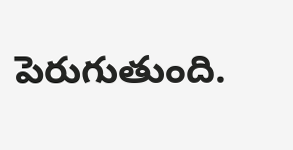పెరుగుతుంది.